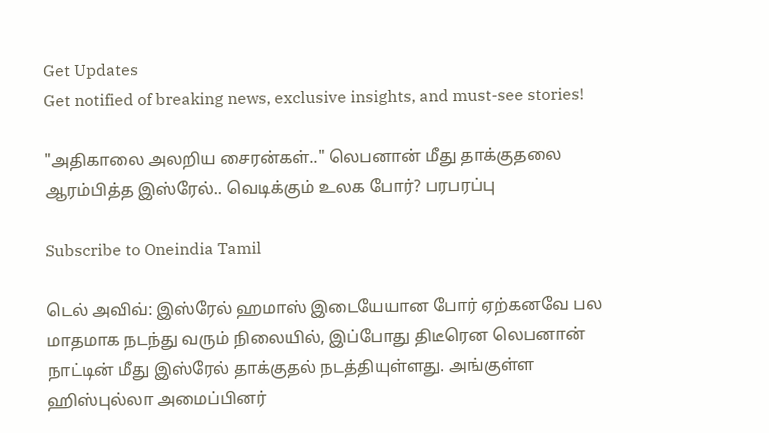Get Updates
Get notified of breaking news, exclusive insights, and must-see stories!

"அதிகாலை அலறிய சைரன்கள்.." லெபனான் மீது தாக்குதலை ஆரம்பித்த இஸ்ரேல்.. வெடிக்கும் உலக போர்? பரபரப்பு

Subscribe to Oneindia Tamil

டெல் அவிவ்: இஸ்ரேல் ஹமாஸ் இடையேயான போர் ஏற்கனவே பல மாதமாக நடந்து வரும் நிலையில், இப்போது திடீரென லெபனான் நாட்டின் மீது இஸ்ரேல் தாக்குதல் நடத்தியுள்ளது. அங்குள்ள ஹிஸ்புல்லா அமைப்பினர்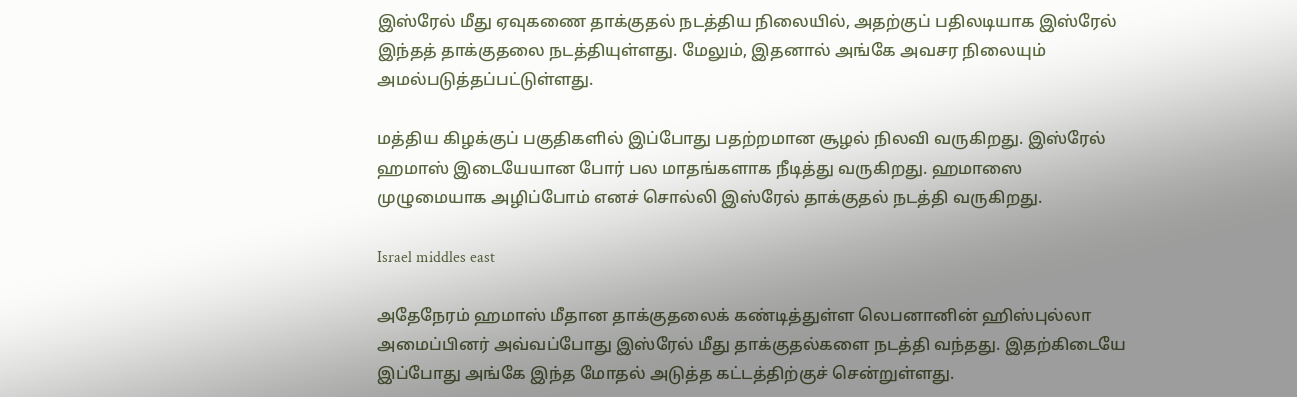இஸ்ரேல் மீது ஏவுகணை தாக்குதல் நடத்திய நிலையில், அதற்குப் பதிலடியாக இஸ்ரேல் இந்தத் தாக்குதலை நடத்தியுள்ளது. மேலும், இதனால் அங்கே அவசர நிலையும் அமல்படுத்தப்பட்டுள்ளது.

மத்திய கிழக்குப் பகுதிகளில் இப்போது பதற்றமான சூழல் நிலவி வருகிறது. இஸ்ரேல் ஹமாஸ் இடையேயான போர் பல மாதங்களாக நீடித்து வருகிறது. ஹமாஸை முழுமையாக அழிப்போம் எனச் சொல்லி இஸ்ரேல் தாக்குதல் நடத்தி வருகிறது.

Israel middles east

அதேநேரம் ஹமாஸ் மீதான தாக்குதலைக் கண்டித்துள்ள லெபனானின் ஹிஸ்புல்லா அமைப்பினர் அவ்வப்போது இஸ்ரேல் மீது தாக்குதல்களை நடத்தி வந்தது. இதற்கிடையே இப்போது அங்கே இந்த மோதல் அடுத்த கட்டத்திற்குச் சென்றுள்ளது.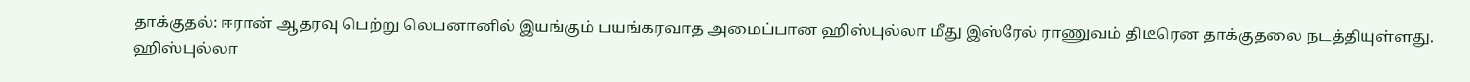தாக்குதல்: ஈரான் ஆதரவு பெற்று லெபனானில் இயங்கும் பயங்கரவாத அமைப்பான ஹிஸ்புல்லா மீது இஸ்ரேல் ராணுவம் திடீரென தாக்குதலை நடத்தியுள்ளது. ஹிஸ்புல்லா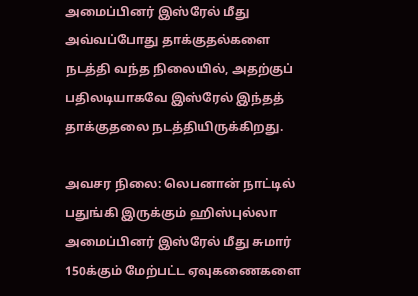அமைப்பினர் இஸ்ரேல் மீது அவ்வப்போது தாக்குதல்களை நடத்தி வந்த நிலையில், அதற்குப் பதிலடியாகவே இஸ்ரேல் இந்தத் தாக்குதலை நடத்தியிருக்கிறது.

அவசர நிலை: லெபனான் நாட்டில் பதுங்கி இருக்கும் ஹிஸ்புல்லா அமைப்பினர் இஸ்ரேல் மீது சுமார் 150க்கும் மேற்பட்ட ஏவுகணைகளை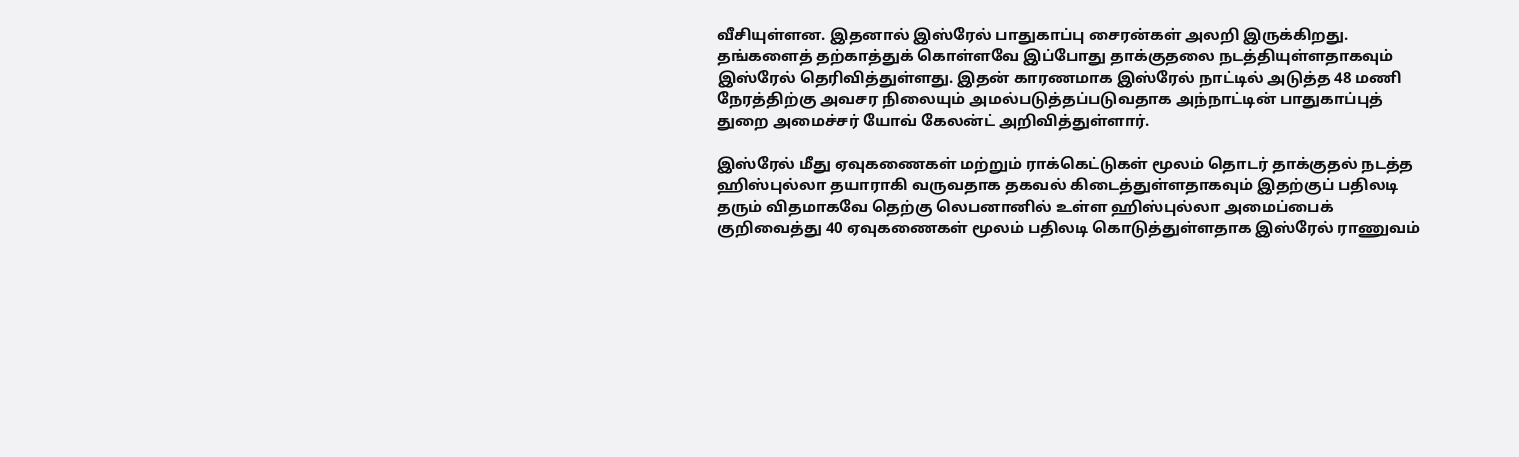வீசியுள்ளன. இதனால் இஸ்ரேல் பாதுகாப்பு சைரன்கள் அலறி இருக்கிறது. தங்களைத் தற்காத்துக் கொள்ளவே இப்போது தாக்குதலை நடத்தியுள்ளதாகவும் இஸ்ரேல் தெரிவித்துள்ளது. இதன் காரணமாக இஸ்ரேல் நாட்டில் அடுத்த 48 மணி நேரத்திற்கு அவசர நிலையும் அமல்படுத்தப்படுவதாக அந்நாட்டின் பாதுகாப்புத் துறை அமைச்சர் யோவ் கேலன்ட் அறிவித்துள்ளார்.

இஸ்ரேல் மீது ஏவுகணைகள் மற்றும் ராக்கெட்டுகள் மூலம் தொடர் தாக்குதல் நடத்த ஹிஸ்புல்லா தயாராகி வருவதாக தகவல் கிடைத்துள்ளதாகவும் இதற்குப் பதிலடி தரும் விதமாகவே தெற்கு லெபனானில் உள்ள ஹிஸ்புல்லா அமைப்பைக் குறிவைத்து 40 ஏவுகணைகள் மூலம் பதிலடி கொடுத்துள்ளதாக இஸ்ரேல் ராணுவம்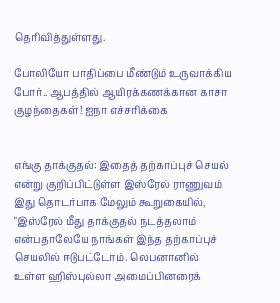தெரிவித்துள்ளது.

போலியோ பாதிப்பை மீண்டும் உருவாக்கிய போர்.. ஆபத்தில் ஆயிரக்கணக்கான காசா குழந்தைகள்! ஐநா எச்சரிக்கை


எங்கு தாக்குதல்: இதைத் தற்காப்புச் செயல் என்று குறிப்பிட்டுள்ள இஸ்ரேல் ராணுவம் இது தொடர்பாக மேலும் கூறுகையில், "இஸ்ரேல் மீது தாக்குதல் நடத்தலாம் என்பதாலேயே நாங்கள் இந்த தற்காப்புச் செயலில் ஈடுபட்டோம். லெபனானில் உள்ள ஹிஸ்புல்லா அமைப்பினரைக்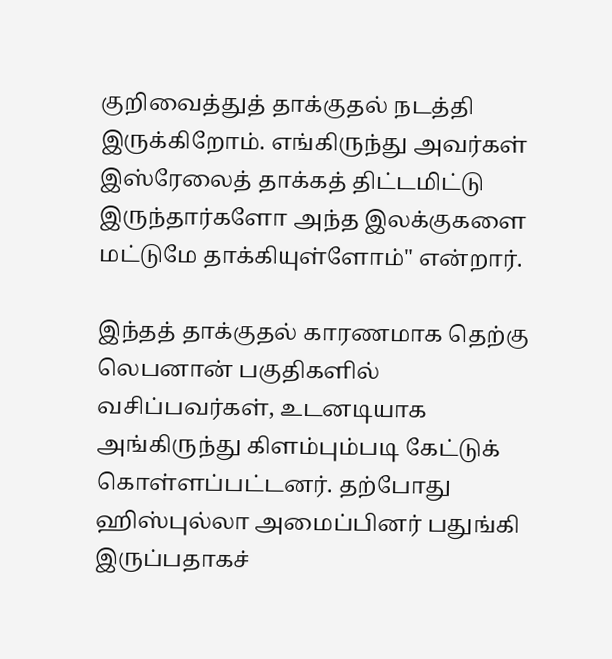குறிவைத்துத் தாக்குதல் நடத்தி இருக்கிறோம். எங்கிருந்து அவர்கள் இஸ்ரேலைத் தாக்கத் திட்டமிட்டு இருந்தார்களோ அந்த இலக்குகளை மட்டுமே தாக்கியுள்ளோம்" என்றார்.

இந்தத் தாக்குதல் காரணமாக தெற்கு லெபனான் பகுதிகளில் வசிப்பவர்கள், உடனடியாக அங்கிருந்து கிளம்பும்படி கேட்டுக் கொள்ளப்பட்டனர். தற்போது ஹிஸ்புல்லா அமைப்பினர் பதுங்கி இருப்பதாகச்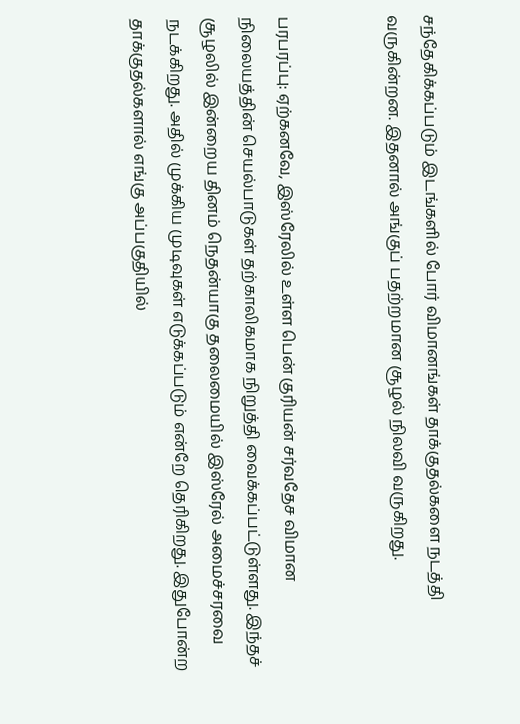சந்தேகிக்கப்படும் இடங்களில் போர் விமானங்கள் தாக்குதல்களை நடத்தி வருகின்றன. இதனால் அங்குப் பதற்றமான சூழல் நிலவி வருகிறது.


பரபரப்பு: ஏற்கனவே, இஸ்ரேலில் உள்ள பென் குரியன் சர்வதேச விமான நிலையத்தின் செயல்பாடுகள் தற்காலிகமாக நிறுத்தி வைக்கப்பட்டுள்ளது. இந்தச் சூழலில் இன்றைய தினம் நெதன்யாகு தலைமையில் இஸ்ரேல் அமைச்சரவை நடக்கிறது. அதில் முக்கிய முடிவுகள் எடுக்கப்படும் என்றே தெரிகிறது. இதுபோன்ற தாக்குதல்களால் எங்கு அப்பகுதியில்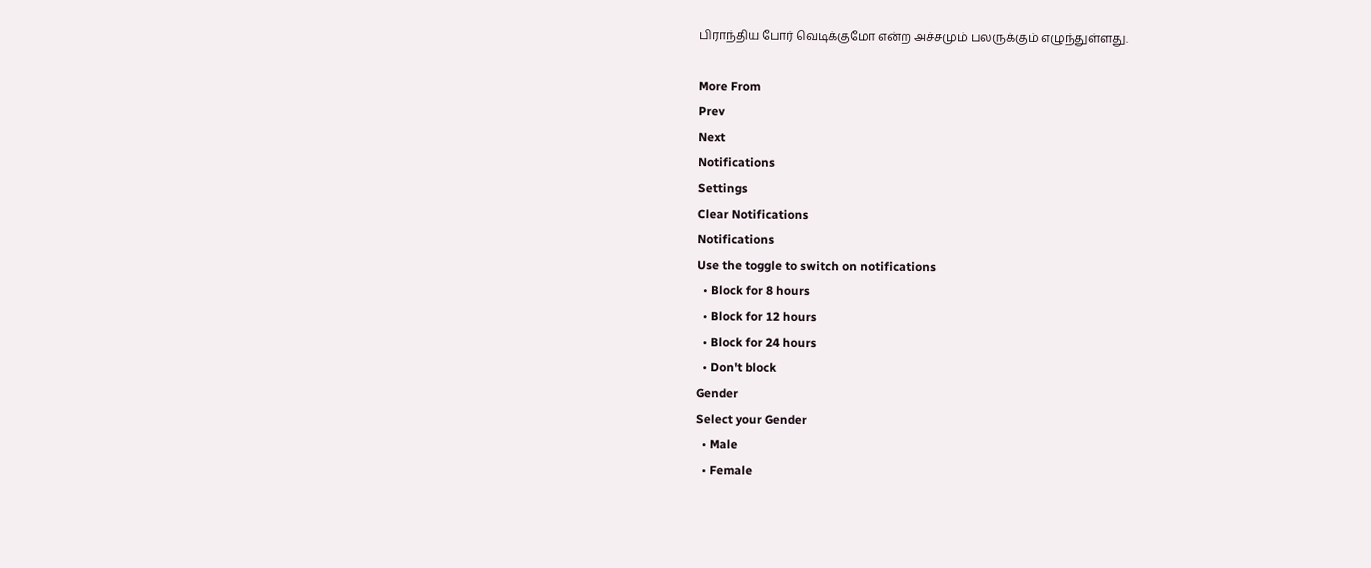பிராந்திய போர் வெடிக்குமோ என்ற அச்சமும் பலருக்கும் எழுந்துள்ளது.

More From
Prev
Next
Notifications
Settings
Clear Notifications
Notifications
Use the toggle to switch on notifications
  • Block for 8 hours
  • Block for 12 hours
  • Block for 24 hours
  • Don't block
Gender
Select your Gender
  • Male
  • Female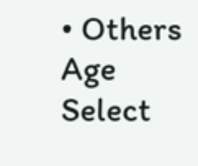• Others
Age
Select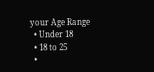your Age Range
  • Under 18
  • 18 to 25
  •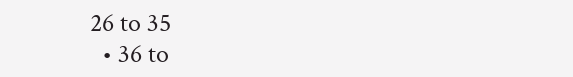26 to 35
  • 36 to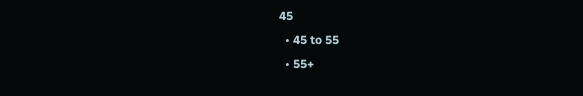45
  • 45 to 55
  • 55+